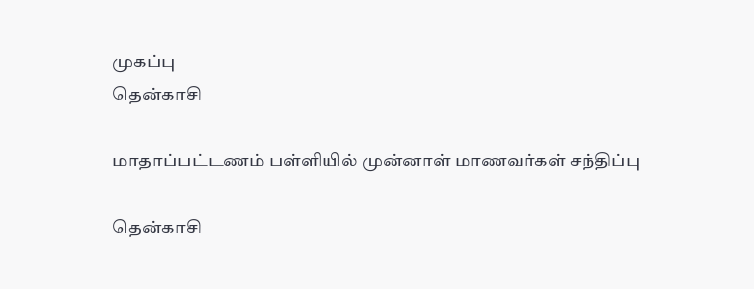முகப்பு
தென்காசி

மாதாப்பட்டணம் பள்ளியில் முன்னாள் மாணவர்கள் சந்திப்பு

தென்காசி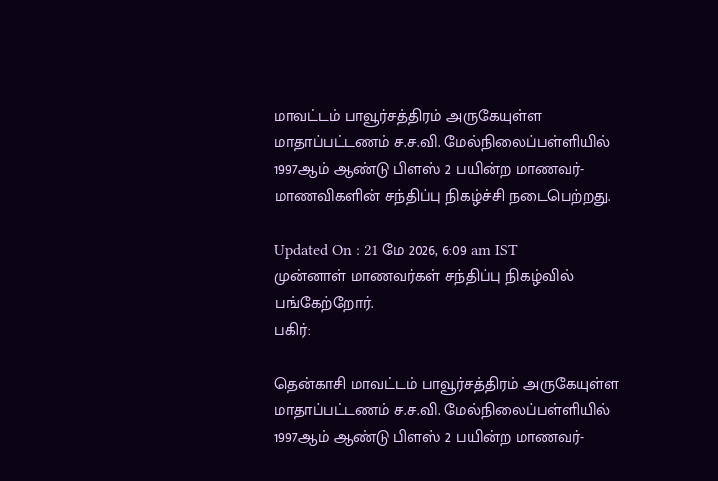மாவட்டம் பாவூர்சத்திரம் அருகேயுள்ள மாதாப்பட்டணம் ச.ச.வி. மேல்நிலைப்பள்ளியில் 1997ஆம் ஆண்டு பிளஸ் 2 பயின்ற மாணவர்- மாணவிகளின் சந்திப்பு நிகழ்ச்சி நடைபெற்றது.

Updated On : 21 மே 2026, 6:09 am IST
முன்னாள் மாணவர்கள் சந்திப்பு நிகழ்வில் பங்கேற்றோர்.
பகிர்:

தென்காசி மாவட்டம் பாவூர்சத்திரம் அருகேயுள்ள மாதாப்பட்டணம் ச.ச.வி. மேல்நிலைப்பள்ளியில் 1997ஆம் ஆண்டு பிளஸ் 2 பயின்ற மாணவர்-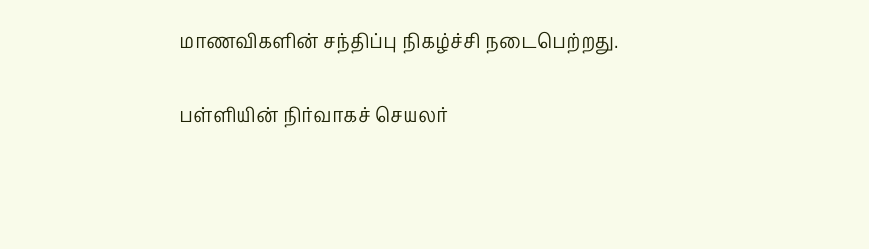மாணவிகளின் சந்திப்பு நிகழ்ச்சி நடைபெற்றது.

பள்ளியின் நிர்வாகச் செயலர்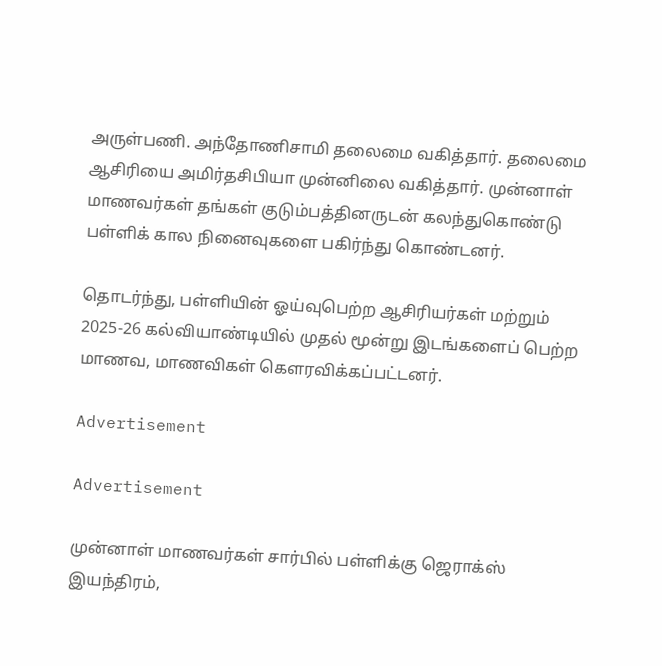அருள்பணி. அந்தோணிசாமி தலைமை வகித்தார். தலைமை ஆசிரியை அமிர்தசிபியா முன்னிலை வகித்தார். முன்னாள் மாணவர்கள் தங்கள் குடும்பத்தினருடன் கலந்துகொண்டு பள்ளிக் கால நினைவுகளை பகிர்ந்து கொண்டனர்.

தொடர்ந்து, பள்ளியின் ஓய்வுபெற்ற ஆசிரியர்கள் மற்றும் 2025-26 கல்வியாண்டியில் முதல் மூன்று இடங்களைப் பெற்ற மாணவ, மாணவிகள் கௌரவிக்கப்பட்டனர்.

Advertisement

Advertisement

முன்னாள் மாணவர்கள் சார்பில் பள்ளிக்கு ஜெராக்ஸ் இயந்திரம்,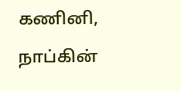கணினி, நாப்கின்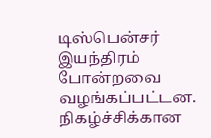டிஸ்பென்சர் இயந்திரம் போன்றவை வழங்கப்பட்டன. நிகழ்ச்சிக்கான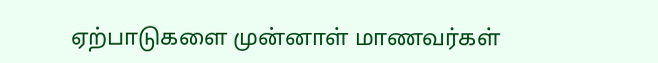ஏற்பாடுகளை முன்னாள் மாணவர்கள்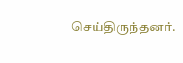செய்திருந்தனர்.